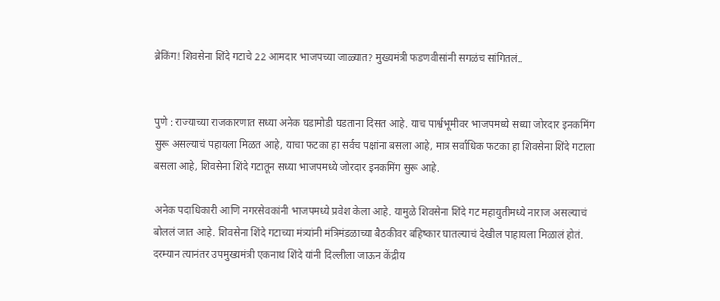ब्रेकिंग! शिवसेना शिंदे गटाचे 22 आमदार भाजपच्या जाळ्यात? मुख्यमंत्री फडणवीसांनी सगळंच सांगितलं..


पुणे : राज्याच्या राजकारणात सध्या अनेक घडामोडी घडताना दिसत आहे. याच पार्श्वभूमीवर भाजपमध्ये सध्या जोरदार इनकमिंग सुरू असल्याचं पहायला मिळत आहे, याचा फटका हा सर्वच पक्षांना बसला आहे, मात्र सर्वाधिक फटका हा शिवसेना शिंदे गटाला बसला आहे, शिवसेना शिंदे गटातून सध्या भाजपमध्ये जोरदार इनकमिंग सुरू आहे.

अनेक पदाधिकारी आणि नगरसेवकांनी भाजपमध्ये प्रवेश केला आहे. यामुळे शिवसेना शिंदे गट महायुतीमध्ये नाराज असल्याचं बोललं जात आहे. शिवसेना शिंदे गटाच्या मंत्र्यांनी मंत्रिमंडळाच्या बैठकीवर बहिष्कार घातल्याचं देखील पाहायला मिळालं होतं. दरम्यान त्यानंतर उपमुख्यमंत्री एकनाथ शिंदे यांनी दिल्लीला जाऊन केंद्रीय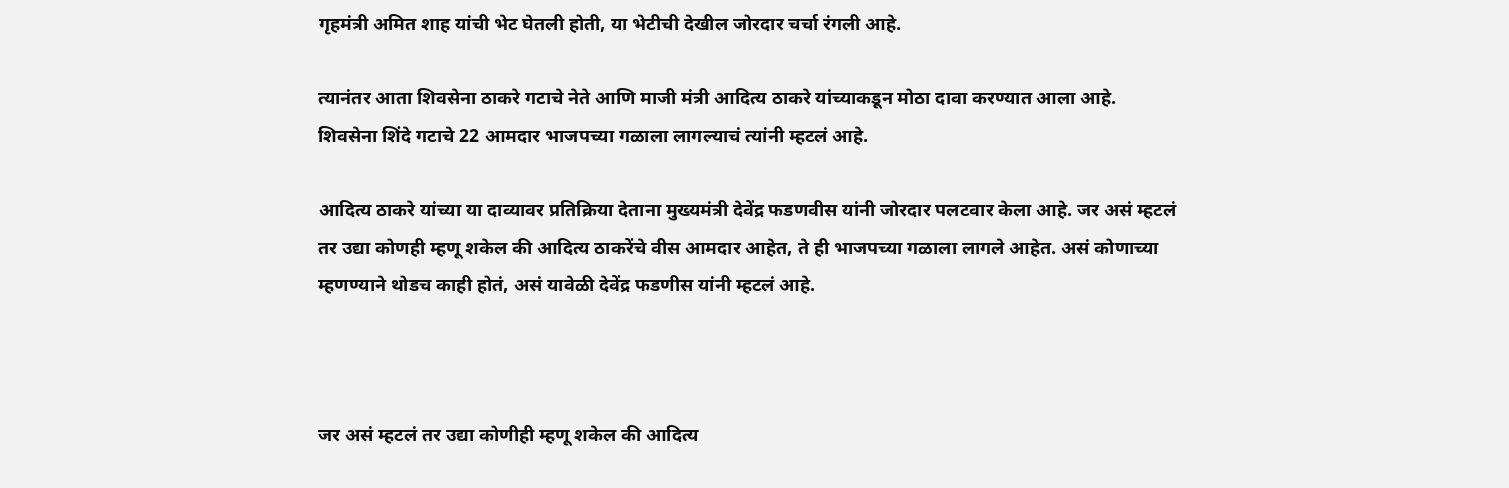गृहमंत्री अमित शाह यांची भेट घेतली होती, या भेटीची देखील जोरदार चर्चा रंगली आहे.

त्यानंतर आता शिवसेना ठाकरे गटाचे नेते आणि माजी मंत्री आदित्य ठाकरे यांच्याकडून मोठा दावा करण्यात आला आहे. शिवसेना शिंदे गटाचे 22 आमदार भाजपच्या गळाला लागल्याचं त्यांनी म्हटलं आहे.

आदित्य ठाकरे यांच्या या दाव्यावर प्रतिक्रिया देताना मुख्यमंत्री देवेंद्र फडणवीस यांनी जोरदार पलटवार केला आहे. जर असं म्हटलं तर उद्या कोणही म्हणू शकेल की आदित्य ठाकरेंचे वीस आमदार आहेत, ते ही भाजपच्या गळाला लागले आहेत. असं कोणाच्या म्हणण्याने थोडच काही होतं, असं यावेळी देवेंद्र फडणीस यांनी म्हटलं आहे.



जर असं म्हटलं तर उद्या कोणीही म्हणू शकेल की आदित्य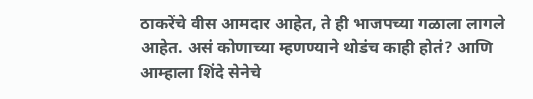ठाकरेंचे वीस आमदार आहेत, ते ही भाजपच्या गळाला लागले आहेत. असं कोणाच्या म्हणण्याने थोडंच काही होतं? आणि आम्हाला शिंदे सेनेचे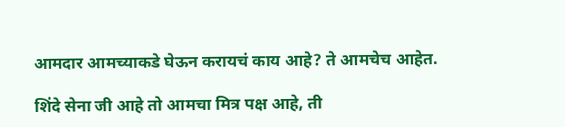आमदार आमच्याकडे घेऊन करायचं काय आहे? ते आमचेच आहेत.

शिंदे सेना जी आहे तो आमचा मित्र पक्ष आहे, ती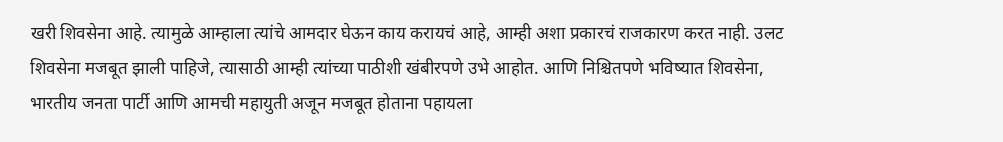खरी शिवसेना आहे. त्यामुळे आम्हाला त्यांचे आमदार घेऊन काय करायचं आहे, आम्ही अशा प्रकारचं राजकारण करत नाही. उलट शिवसेना मजबूत झाली पाहिजे, त्यासाठी आम्ही त्यांच्या पाठीशी खंबीरपणे उभे आहोत. आणि निश्चितपणे भविष्यात शिवसेना, भारतीय जनता पार्टी आणि आमची महायुती अजून मजबूत होताना पहायला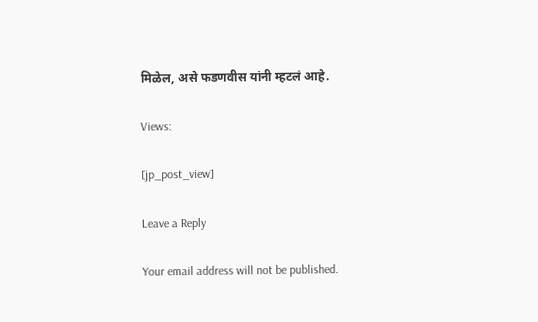मिळेल, असे फडणवीस यांनी म्हटलं आहे.

Views:

[jp_post_view]

Leave a Reply

Your email address will not be published.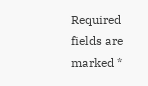Required fields are marked *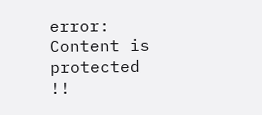error: Content is protected !!